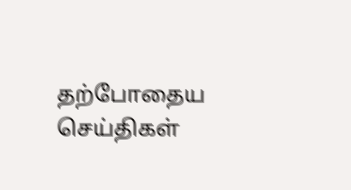தற்போதைய செய்திகள்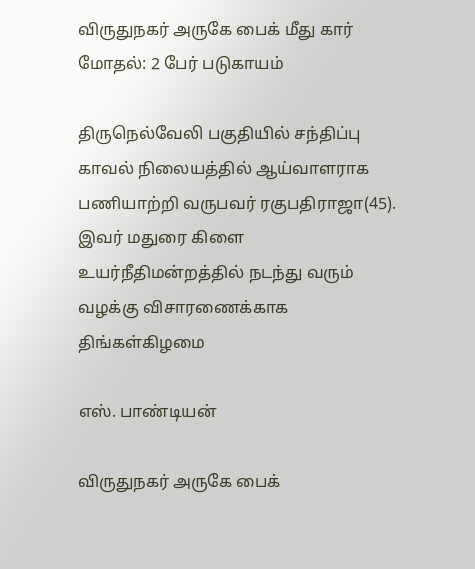விருதுநகர் அருகே பைக் மீது கார் மோதல்: 2 பேர் படுகாயம்

திருநெல்வேலி பகுதியில் சந்திப்பு காவல் நிலையத்தில் ஆய்வாளராக பணியாற்றி வருபவர் ரகுபதிராஜா(45). இவர் மதுரை கிளை உயர்நீதிமன்றத்தில் நடந்து வரும் வழக்கு விசாரணைக்காக திங்கள்கிழமை

எஸ். பாண்டியன்

விருதுநகர் அருகே பைக்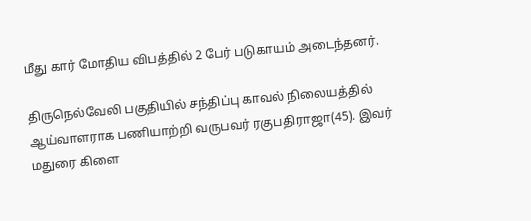மீது கார் மோதிய விபத்தில் 2 பேர் படுகாயம் அடைந்தனர்.

திருநெல்வேலி பகுதியில் சந்திப்பு காவல் நிலையத்தில் ஆய்வாளராக பணியாற்றி வருபவர் ரகுபதிராஜா(45). இவர் மதுரை கிளை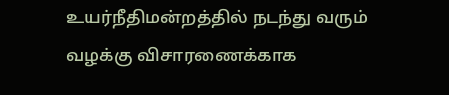உயர்நீதிமன்றத்தில் நடந்து வரும் வழக்கு விசாரணைக்காக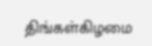திங்கள்கிழமை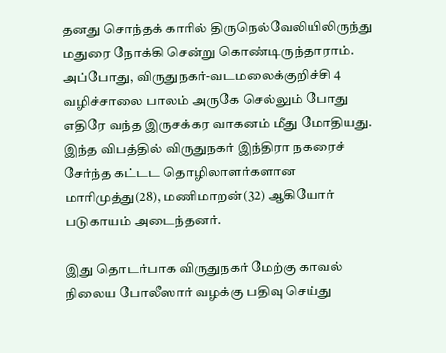தனது சொந்தக் காரில் திருநெல்வேலியிலிருந்து மதுரை நோக்கி சென்று கொண்டிருந்தாராம். அப்போது, விருதுநகர்-வடமலைக்குறிச்சி 4 வழிச்சாலை பாலம் அருகே செல்லும் போது எதிரே வந்த இருசக்கர வாகனம் மீது மோதியது. இந்த விபத்தில் விருதுநகர் இந்திரா நகரைச் சேர்ந்த கட்டட தொழிலாளர்களான மாரிமுத்து(28), மணிமாறன்(32) ஆகியோர் படுகாயம் அடைந்தனர்.

இது தொடர்பாக விருதுநகர் மேற்கு காவல் நிலைய போலீஸார் வழக்கு பதிவு செய்து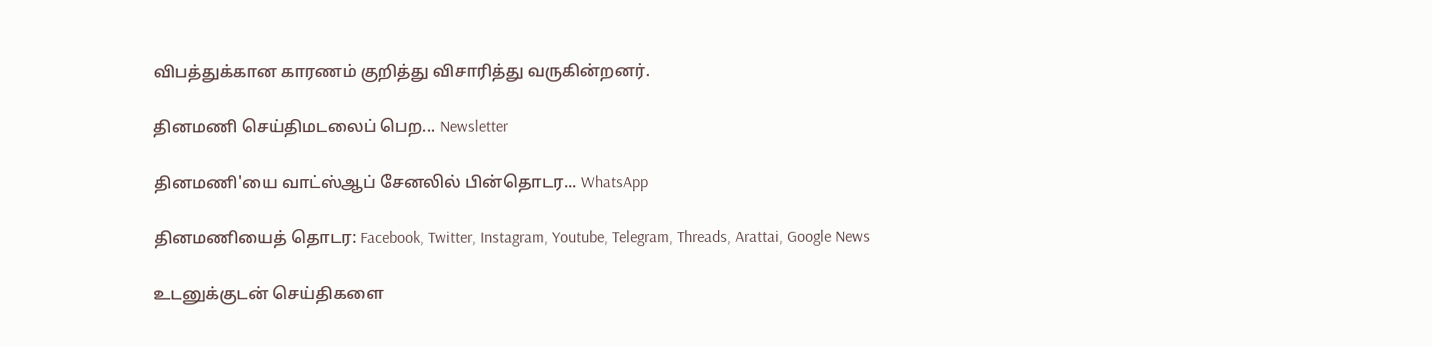விபத்துக்கான காரணம் குறித்து விசாரித்து வருகின்றனர்.

தினமணி செய்திமடலைப் பெற... Newsletter

தினமணி'யை வாட்ஸ்ஆப் சேனலில் பின்தொடர... WhatsApp

தினமணியைத் தொடர: Facebook, Twitter, Instagram, Youtube, Telegram, Threads, Arattai, Google News

உடனுக்குடன் செய்திகளை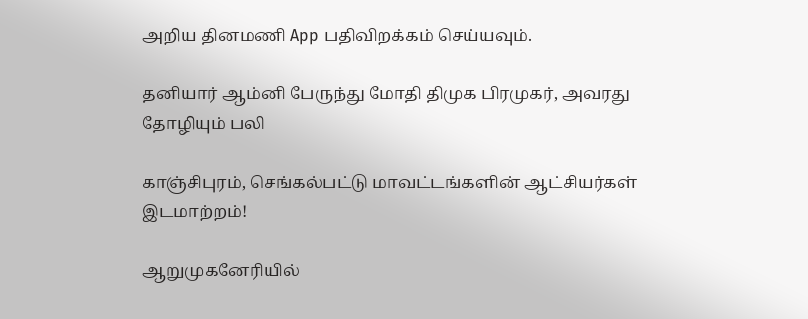அறிய தினமணி App பதிவிறக்கம் செய்யவும்.

தனியார் ஆம்னி பேருந்து மோதி திமுக பிரமுகர், அவரது தோழியும் பலி

காஞ்சிபுரம், செங்கல்பட்டு மாவட்டங்களின் ஆட்சியர்கள் இடமாற்றம்!

ஆறுமுகனேரியில்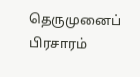தெருமுனைப் பிரசாரம்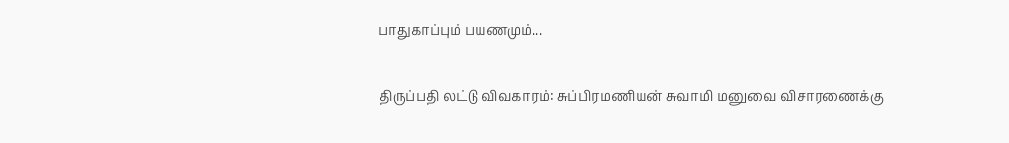பாதுகாப்பும் பயணமும்...

திருப்பதி லட்டு விவகாரம்: சுப்பிரமணியன் சுவாமி மனுவை விசாரணைக்கு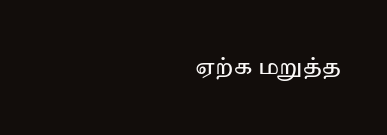ஏற்க மறுத்த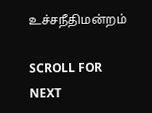உச்சநீதிமன்றம்

SCROLL FOR NEXT